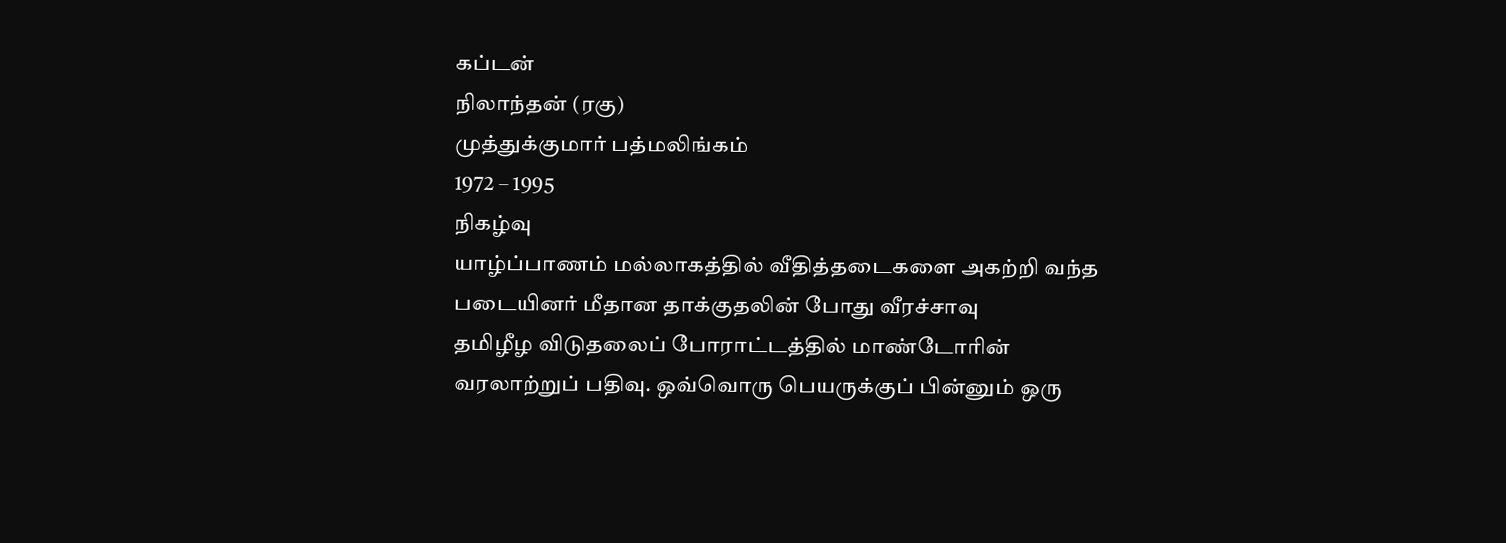கப்டன்
நிலாந்தன் (ரகு)
முத்துக்குமார் பத்மலிங்கம்
1972 – 1995
நிகழ்வு
யாழ்ப்பாணம் மல்லாகத்தில் வீதித்தடைகளை அகற்றி வந்த படையினர் மீதான தாக்குதலின் போது வீரச்சாவு
தமிழீழ விடுதலைப் போராட்டத்தில் மாண்டோரின் வரலாற்றுப் பதிவு. ஒவ்வொரு பெயருக்குப் பின்னும் ஒரு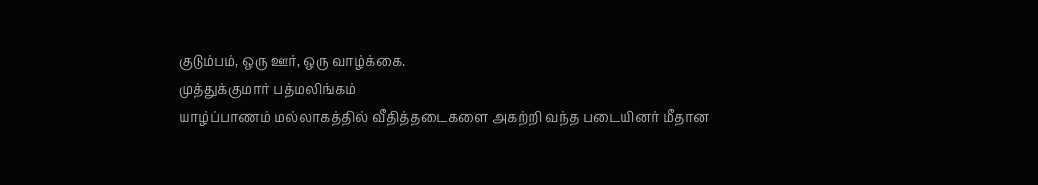குடும்பம், ஒரு ஊர், ஒரு வாழ்க்கை.
முத்துக்குமார் பத்மலிங்கம்
யாழ்ப்பாணம் மல்லாகத்தில் வீதித்தடைகளை அகற்றி வந்த படையினர் மீதான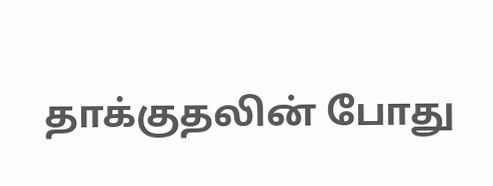தாக்குதலின் போது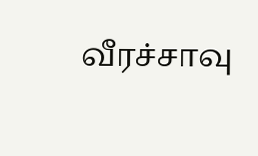வீரச்சாவு